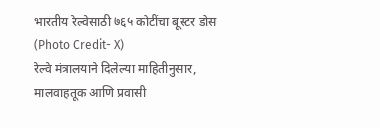भारतीय रेल्वेसाठी ७६५ कोटींचा बूस्टर डोस (Photo Credit- X)
रेल्वे मंत्रालयाने दिलेल्या माहितीनुसार, मालवाहतूक आणि प्रवासी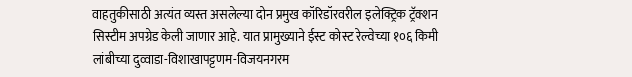वाहतुकीसाठी अत्यंत व्यस्त असलेल्या दोन प्रमुख कॉरिडॉरवरील इलेक्ट्रिक ट्रॅक्शन सिस्टीम अपग्रेड केली जाणार आहे. यात प्रामुख्याने ईस्ट कोस्ट रेल्वेच्या १०६ किमी लांबीच्या दुव्वाडा-विशाखापट्टणम-विजयनगरम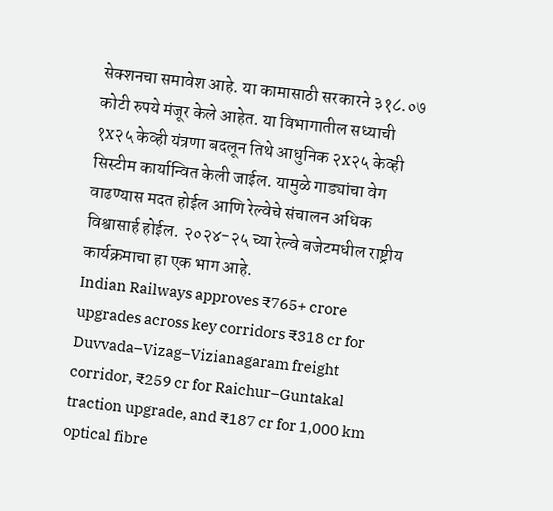सेक्शनचा समावेश आहे. या कामासाठी सरकारने ३१८.०७ कोटी रुपये मंजूर केले आहेत. या विभागातील सध्याची १x२५ केव्ही यंत्रणा बदलून तिथे आधुनिक २x२५ केव्ही सिस्टीम कार्यान्वित केली जाईल. यामुळे गाड्यांचा वेग वाढण्यास मदत होईल आणि रेल्वेचे संचालन अधिक विश्वासार्ह होईल. २०२४-२५ च्या रेल्वे बजेटमधील राष्ट्रीय कार्यक्रमाचा हा एक भाग आहे.
Indian Railways approves ₹765+ crore upgrades across key corridors ₹318 cr for Duvvada–Vizag–Vizianagaram freight corridor, ₹259 cr for Raichur–Guntakal traction upgrade, and ₹187 cr for 1,000 km optical fibre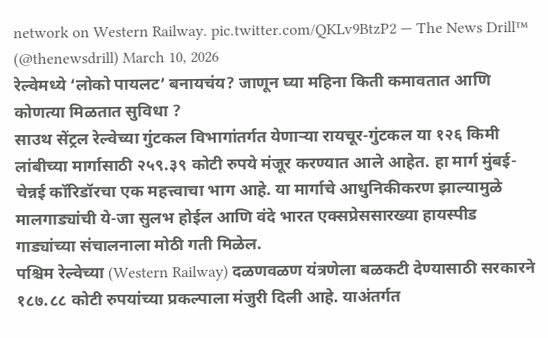network on Western Railway. pic.twitter.com/QKLv9BtzP2 — The News Drill™ (@thenewsdrill) March 10, 2026
रेल्वेमध्ये ‘लोको पायलट’ बनायचंय? जाणून घ्या महिना किती कमावतात आणि कोणत्या मिळतात सुविधा ?
साउथ सेंट्रल रेल्वेच्या गुंटकल विभागांतर्गत येणाऱ्या रायचूर-गुंटकल या १२६ किमी लांबीच्या मार्गासाठी २५९.३९ कोटी रुपये मंजूर करण्यात आले आहेत. हा मार्ग मुंबई-चेन्नई कॉरिडॉरचा एक महत्त्वाचा भाग आहे. या मार्गाचे आधुनिकीकरण झाल्यामुळे मालगाड्यांची ये-जा सुलभ होईल आणि वंदे भारत एक्सप्रेससारख्या हायस्पीड गाड्यांच्या संचालनाला मोठी गती मिळेल.
पश्चिम रेल्वेच्या (Western Railway) दळणवळण यंत्रणेला बळकटी देण्यासाठी सरकारने १८७.८८ कोटी रुपयांच्या प्रकल्पाला मंजुरी दिली आहे. याअंतर्गत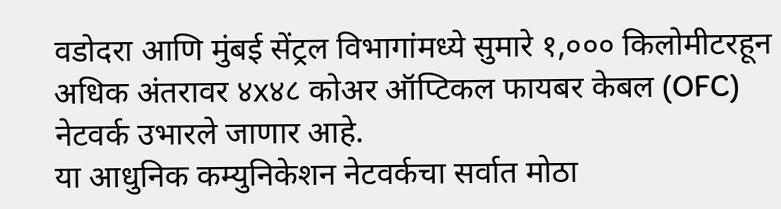वडोदरा आणि मुंबई सेंट्रल विभागांमध्ये सुमारे १,००० किलोमीटरहून अधिक अंतरावर ४x४८ कोअर ऑप्टिकल फायबर केबल (OFC) नेटवर्क उभारले जाणार आहे.
या आधुनिक कम्युनिकेशन नेटवर्कचा सर्वात मोठा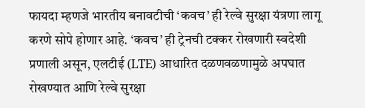फायदा म्हणजे भारतीय बनावटीची ‘कवच’ ही रेल्वे सुरक्षा यंत्रणा लागू करणे सोपे होणार आहे. ‘कवच’ ही ट्रेनची टक्कर रोखणारी स्वदेशी प्रणाली असून, एलटीई (LTE) आधारित दळणवळणामुळे अपघात रोखण्यात आणि रेल्वे सुरक्षा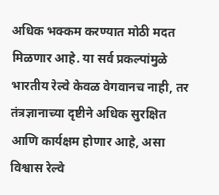अधिक भक्कम करण्यात मोठी मदत मिळणार आहे. या सर्व प्रकल्पांमुळे भारतीय रेल्वे केवळ वेगवानच नाही, तर तंत्रज्ञानाच्या दृष्टीने अधिक सुरक्षित आणि कार्यक्षम होणार आहे, असा विश्वास रेल्वे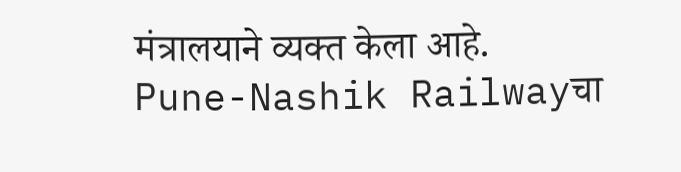मंत्रालयाने व्यक्त केला आहे.
Pune-Nashik Railwayचा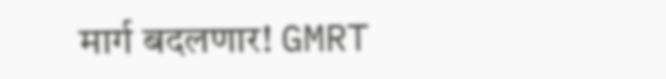मार्ग बदलणार! GMRT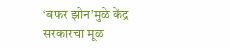‘बफर झोन’मुळे केंद्र सरकारचा मूळ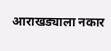आराखड्याला नकार